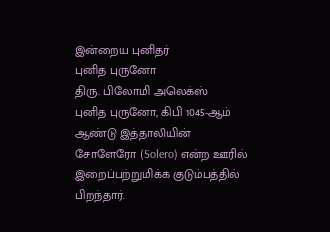இன்றைய புனிதர்
புனித புருனோ
திரு. பிலோமி அலெக்ஸ்
புனித புருனோ, கிபி 1045-ஆம் ஆண்டு இத்தாலியின் சோளேரோ (Solero) என்ற ஊரில் இறைப்பற்றுமிக்க குடும்பத்தில் பிறந்தார்.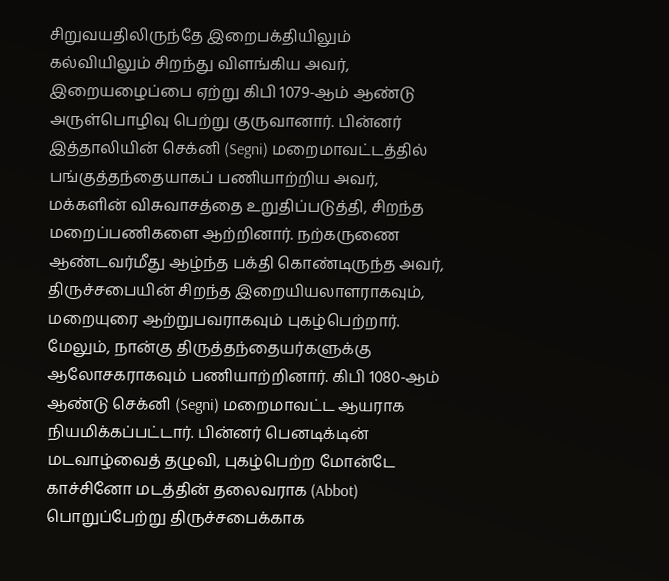சிறுவயதிலிருந்தே இறைபக்தியிலும் கல்வியிலும் சிறந்து விளங்கிய அவர், இறையழைப்பை ஏற்று கிபி 1079-ஆம் ஆண்டு அருள்பொழிவு பெற்று குருவானார். பின்னர் இத்தாலியின் செக்னி (Segni) மறைமாவட்டத்தில் பங்குத்தந்தையாகப் பணியாற்றிய அவர், மக்களின் விசுவாசத்தை உறுதிப்படுத்தி, சிறந்த மறைப்பணிகளை ஆற்றினார். நற்கருணை ஆண்டவர்மீது ஆழ்ந்த பக்தி கொண்டிருந்த அவர், திருச்சபையின் சிறந்த இறையியலாளராகவும், மறையுரை ஆற்றுபவராகவும் புகழ்பெற்றார். மேலும், நான்கு திருத்தந்தையர்களுக்கு ஆலோசகராகவும் பணியாற்றினார். கிபி 1080-ஆம் ஆண்டு செக்னி (Segni) மறைமாவட்ட ஆயராக நியமிக்கப்பட்டார். பின்னர் பெனடிக்டின் மடவாழ்வைத் தழுவி, புகழ்பெற்ற மோன்டே காச்சினோ மடத்தின் தலைவராக (Abbot) பொறுப்பேற்று திருச்சபைக்காக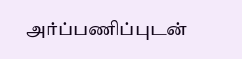அர்ப்பணிப்புடன்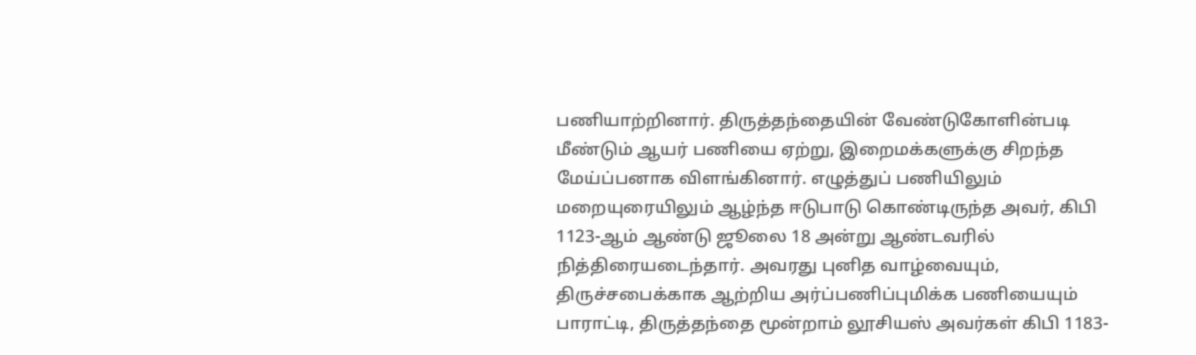பணியாற்றினார். திருத்தந்தையின் வேண்டுகோளின்படி மீண்டும் ஆயர் பணியை ஏற்று, இறைமக்களுக்கு சிறந்த மேய்ப்பனாக விளங்கினார். எழுத்துப் பணியிலும் மறையுரையிலும் ஆழ்ந்த ஈடுபாடு கொண்டிருந்த அவர், கிபி 1123-ஆம் ஆண்டு ஜூலை 18 அன்று ஆண்டவரில் நித்திரையடைந்தார். அவரது புனித வாழ்வையும், திருச்சபைக்காக ஆற்றிய அர்ப்பணிப்புமிக்க பணியையும் பாராட்டி, திருத்தந்தை மூன்றாம் லூசியஸ் அவர்கள் கிபி 1183-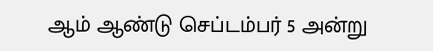ஆம் ஆண்டு செப்டம்பர் 5 அன்று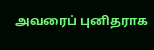அவரைப் புனிதராக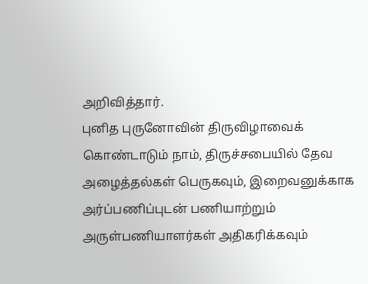அறிவித்தார்.
புனித புருனோவின் திருவிழாவைக் கொண்டாடும் நாம், திருச்சபையில் தேவ அழைத்தல்கள் பெருகவும், இறைவனுக்காக அர்ப்பணிப்புடன் பணியாற்றும் அருள்பணியாளர்கள் அதிகரிக்கவும்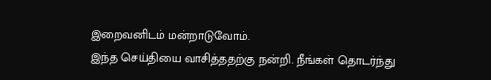இறைவனிடம் மன்றாடுவோம்.
இந்த செய்தியை வாசித்ததற்கு நன்றி. நீங்கள் தொடர்ந்து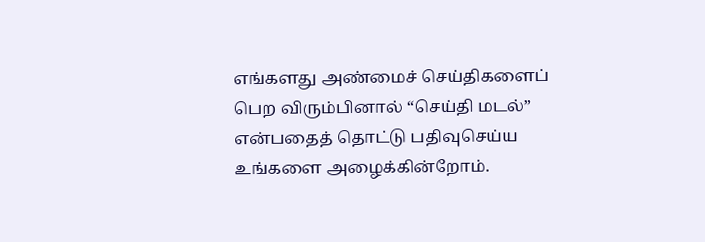எங்களது அண்மைச் செய்திகளைப் பெற விரும்பினால் “செய்தி மடல்” என்பதைத் தொட்டு பதிவுசெய்ய உங்களை அழைக்கின்றோம்.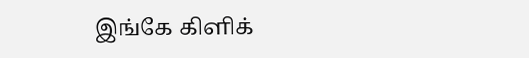இங்கே கிளிக்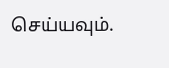செய்யவும்.